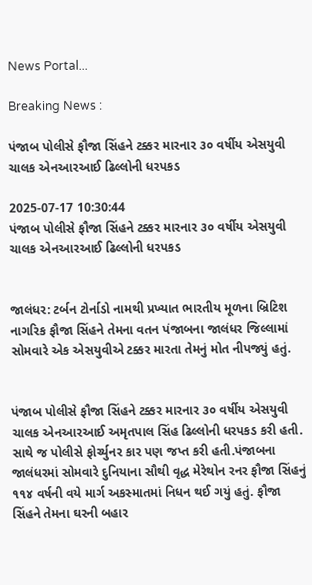News Portal...

Breaking News :

પંજાબ પોલીસે ફૌજા સિંહને ટક્કર મારનાર ૩૦ વર્ષીય એસયુવી ચાલક એનઆરઆઈ ઢિલ્લોની ધરપકડ

2025-07-17 10:30:44
પંજાબ પોલીસે ફૌજા સિંહને ટક્કર મારનાર ૩૦ વર્ષીય એસયુવી ચાલક એનઆરઆઈ ઢિલ્લોની ધરપકડ


જાલંધર: ટર્બન ટોર્નાડો નામથી પ્રખ્યાત ભારતીય મૂળના બ્રિટિશ નાગરિક ફૌજા સિંહને તેમના વતન પંજાબના જાલંધર જિલ્લામાં સોમવારે એક એસયુવીએ ટક્કર મારતા તેમનું મોત નીપજ્યું હતું.


પંજાબ પોલીસે ફૌજા સિંહને ટક્કર મારનાર ૩૦ વર્ષીય એસયુવી ચાલક એનઆરઆઈ અમૃતપાલ સિંહ ઢિલ્લોની ધરપકડ કરી હતી. સાથે જ પોલીસે ફોર્ચ્યુનર કાર પણ જપ્ત કરી હતી.પંજાબના જાલંધરમાં સોમવારે દુનિયાના સૌથી વૃદ્ધ મેરેથોન રનર ફૌજા સિંહનું ૧૧૪ વર્ષની વયે માર્ગ અકસ્માતમાં નિધન થઈ ગયું હતું. ફૌજા સિંહને તેમના ઘરની બહાર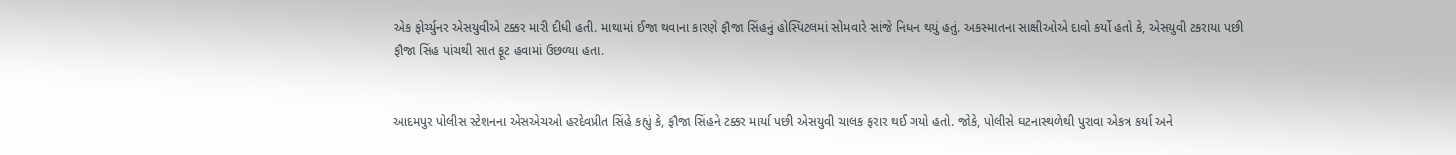એક ફોર્ચ્યુનર એસયુવીએ ટક્કર મારી દીધી હતી. માથામાં ઈજા થવાના કારણે ફૌજા સિંહનું હોસ્પિટલમાં સોમવારે સાંજે નિધન થયું હતું. અકસ્માતના સાક્ષીઓએ દાવો કર્યો હતો કે, એસયુવી ટકરાયા પછી ફૌજા સિંહ પાંચથી સાત ફૂટ હવામાં ઉછળ્યા હતા.


આદમપુર પોલીસ સ્ટેશનના એસએચઓ હરદેવપ્રીત સિંહે કહ્યું કે, ફૌજા સિંહને ટક્કર માર્યા પછી એસયુવી ચાલક ફરાર થઈ ગયો હતો. જોકે, પોલીસે ઘટનાસ્થળેથી પુરાવા એકત્ર કર્યા અને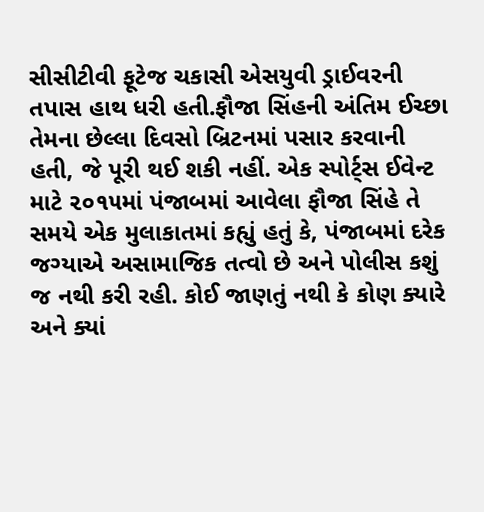સીસીટીવી ફૂટેજ ચકાસી એસયુવી ડ્રાઈવરની તપાસ હાથ ધરી હતી.ફૌજા સિંહની અંતિમ ઈચ્છા તેમના છેલ્લા દિવસો બ્રિટનમાં પસાર કરવાની હતી, જે પૂરી થઈ શકી નહીં. એક સ્પોર્ટ્સ ઈવેન્ટ માટે ૨૦૧૫માં પંજાબમાં આવેલા ફૌજા સિંહે તે સમયે એક મુલાકાતમાં કહ્યું હતું કે, પંજાબમાં દરેક જગ્યાએ અસામાજિક તત્વો છે અને પોલીસ કશું જ નથી કરી રહી. કોઈ જાણતું નથી કે કોણ ક્યારે અને ક્યાં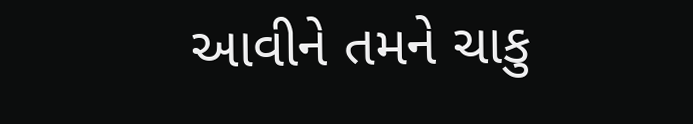આવીને તમને ચાકુ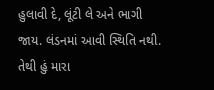હુલાવી દે, લૂંટી લે અને ભાગી જાય. લંડનમાં આવી સ્થિતિ નથી. તેથી હું મારા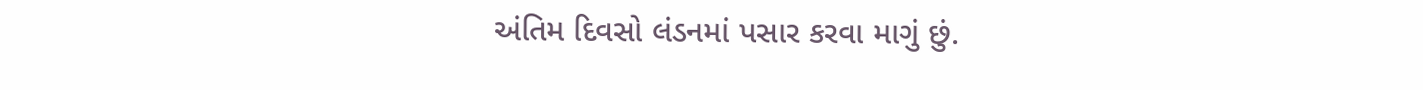અંતિમ દિવસો લંડનમાં પસાર કરવા માગું છું.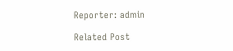Reporter: admin

Related Post